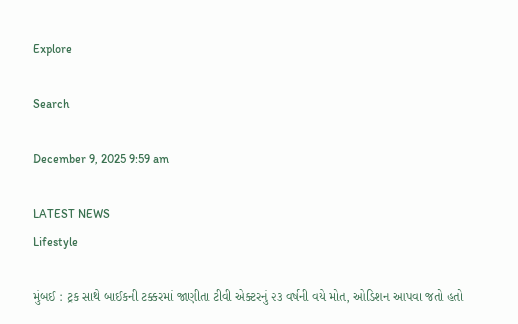Explore

Search

December 9, 2025 9:59 am

LATEST NEWS
Lifestyle

મુંબઈ : ટ્રક સાથે બાઈકની ટક્કરમાં જાણીતા ટીવી એક્ટરનું ૨૩ વર્ષની વયે મોત, ઓડિશન આપવા જતો હતો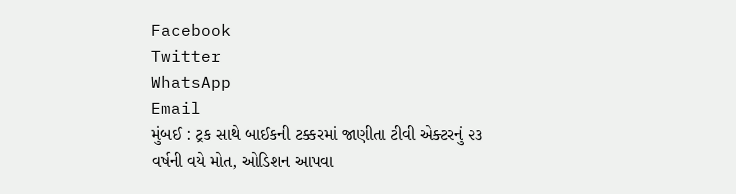Facebook
Twitter
WhatsApp
Email
મુંબઈ : ટ્રક સાથે બાઈકની ટક્કરમાં જાણીતા ટીવી એક્ટરનું ૨૩ વર્ષની વયે મોત, ઓડિશન આપવા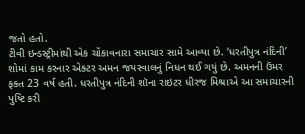જતો હતો.
ટીવી ઇન્ડસ્ટ્રીમાંથી એક ચોંકાવનારા સમાચાર સામે આવ્યા છે. ‘ધરતીપુત્ર નંદિની’ શોમાં કામ કરનાર એક્ટર અમન જયસ્વાલનું નિધન થઈ ગયું છે. અમનની ઉંમર ફક્ત 23 વર્ષ હતી. ધરતીપુત્ર નંદિની શૉના રાઇટર ધીરજ મિશ્રાએ આ સમાચારની પુષ્ટિ કરી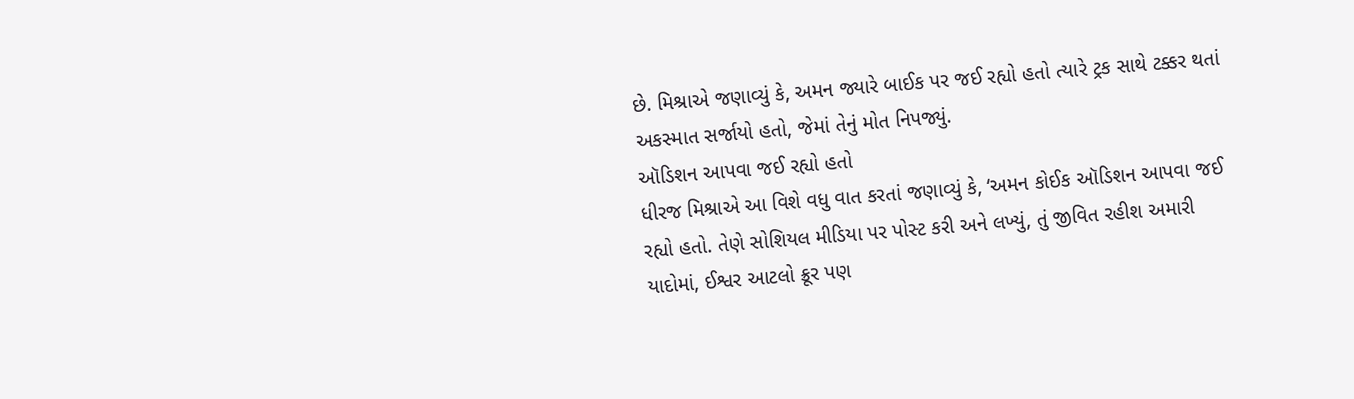છે. મિશ્રાએ જણાવ્યું કે, અમન જ્યારે બાઈક પર જઈ રહ્યો હતો ત્યારે ટ્રક સાથે ટક્કર થતાં અકસ્માત સર્જાયો હતો, જેમાં તેનું મોત નિપજ્યું.
ઑડિશન આપવા જઈ રહ્યો હતો
ધીરજ મિશ્રાએ આ વિશે વધુ વાત કરતાં જણાવ્યું કે, ‘અમન કોઈક ઑડિશન આપવા જઈ રહ્યો હતો. તેણે સોશિયલ મીડિયા પર પોસ્ટ કરી અને લખ્યું, તું જીવિત રહીશ અમારી યાદોમાં, ઈશ્વર આટલો ક્રૂર પણ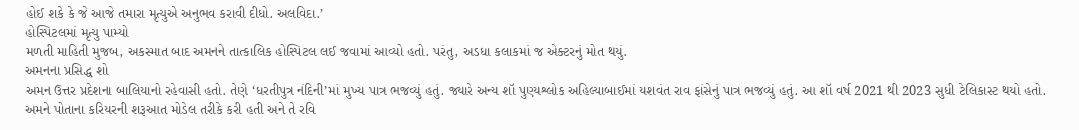હોઈ શકે કે જે આજે તમારા મૃત્યુએ અનુભવ કરાવી દીધો. અલવિદા.’
હોસ્પિટલમાં મૃત્યુ પામ્યો
મળતી માહિતી મુજબ, અકસ્માત બાદ અમનને તાત્કાલિક હોસ્પિટલ લઈ જવામાં આવ્યો હતો. પરંતુ, અડધા કલાકમાં જ એક્ટરનું મોત થયું.
અમનના પ્રસિદ્ધ શો
અમન ઉત્તર પ્રદેશના બાલિયાનો રહેવાસી હતો. તેણે ‘ધરતીપુત્ર નંદિની’માં મુખ્ય પાત્ર ભજવ્યું હતું. જ્યારે અન્ય શૉ પુણ્યશ્લોક અહિલ્યાબાઈમાં યશવંત રાવ ફાંસેનું પાત્ર ભજવ્યું હતું. આ શૉ વર્ષ 2021 થી 2023 સુધી ટેલિકાસ્ટ થયો હતો. અમને પોતાના કરિયરની શરૂઆત મોડેલ તરીકે કરી હતી અને તે રવિ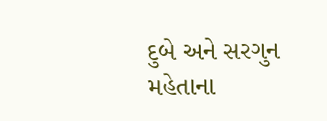દુબે અને સરગુન મહેતાના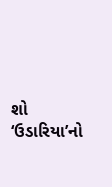શો ‘ઉડારિયા’નો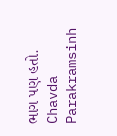ભાગ પણ હતો.
Chavda Parakramsinh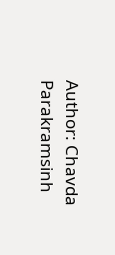Author: Chavda Parakramsinh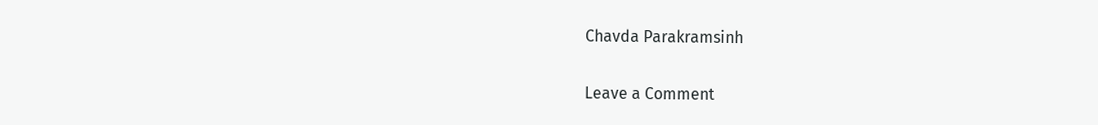Chavda Parakramsinh

Leave a Comment